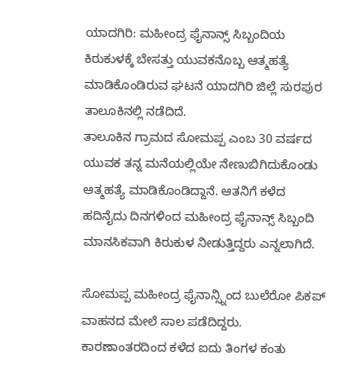ಯಾದಗಿರಿ: ಮಹೀಂದ್ರ ಫೈನಾನ್ಸ್ ಸಿಬ್ಬಂದಿಯ ಕಿರುಕುಳಕ್ಕೆ ಬೇಸತ್ತು ಯುವಕನೊಬ್ಬ ಆತ್ಮಹತ್ಯೆ ಮಾಡಿಕೊಂಡಿರುವ ಘಟನೆ ಯಾದಗಿರಿ ಜಿಲ್ಲೆ ಸುರಪುರ ತಾಲೂಕಿನಲ್ಲಿ ನಡೆದಿದೆ.
ತಾಲೂಕಿನ ಗ್ರಾಮದ ಸೋಮಪ್ಪ ಎಂಬ 30 ವರ್ಷದ ಯುವಕ ತನ್ನ ಮನೆಯಲ್ಲಿಯೇ ನೇಣುಬಿಗಿದುಕೊಂಡು ಆತ್ಮಹತ್ಯೆ ಮಾಡಿಕೊಂಡಿದ್ದಾನೆ. ಆತನಿಗೆ ಕಳೆದ ಹದಿನೈದು ದಿನಗಳಿಂದ ಮಹೀಂದ್ರ ಫೈನಾನ್ಸ್ ಸಿಬ್ಬಂದಿ ಮಾನಸಿಕವಾಗಿ ಕಿರುಕುಳ ನೀಡುತ್ತಿದ್ದರು ಎನ್ನಲಾಗಿದೆ.

ಸೋಮಪ್ಪ ಮಹೀಂದ್ರ ಫೈನಾನ್ಸ್ನಿಂದ ಬುಲೆರೋ ಪಿಕಪ್ ವಾಹನದ ಮೇಲೆ ಸಾಲ ಪಡೆದಿದ್ದರು. ಕಾರಣಾಂತರದಿಂದ ಕಳೆದ ಐದು ತಿಂಗಳ ಕಂತು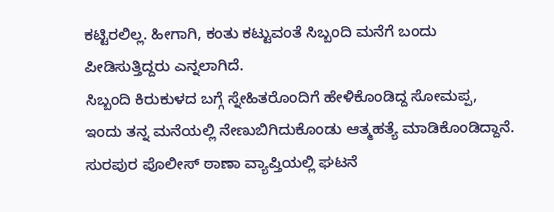ಕಟ್ಟಿರಲಿಲ್ಲ. ಹೀಗಾಗಿ, ಕಂತು ಕಟ್ಟುವಂತೆ ಸಿಬ್ಬಂದಿ ಮನೆಗೆ ಬಂದು ಪೀಡಿಸುತ್ತಿದ್ದರು ಎನ್ನಲಾಗಿದೆ.
ಸಿಬ್ಬಂದಿ ಕಿರುಕುಳದ ಬಗ್ಗೆ ಸ್ನೇಹಿತರೊಂದಿಗೆ ಹೇಳಿಕೊಂಡಿದ್ದ ಸೋಮಪ್ಪ, ಇಂದು ತನ್ನ ಮನೆಯಲ್ಲಿ ನೇಣುಬಿಗಿದುಕೊಂಡು ಆತ್ಮಹತ್ಯೆ ಮಾಡಿಕೊಂಡಿದ್ದಾನೆ. ಸುರಪುರ ಪೊಲೀಸ್ ಠಾಣಾ ವ್ಯಾಪ್ತಿಯಲ್ಲಿ ಘಟನೆ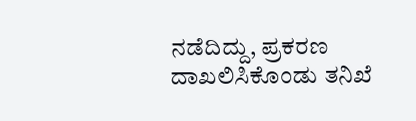ನಡೆದಿದ್ದು, ಪ್ರಕರಣ ದಾಖಲಿಸಿಕೊಂಡು ತನಿಖೆ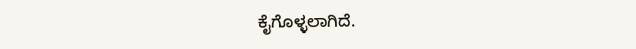ಕೈಗೊಳ್ಳಲಾಗಿದೆ.